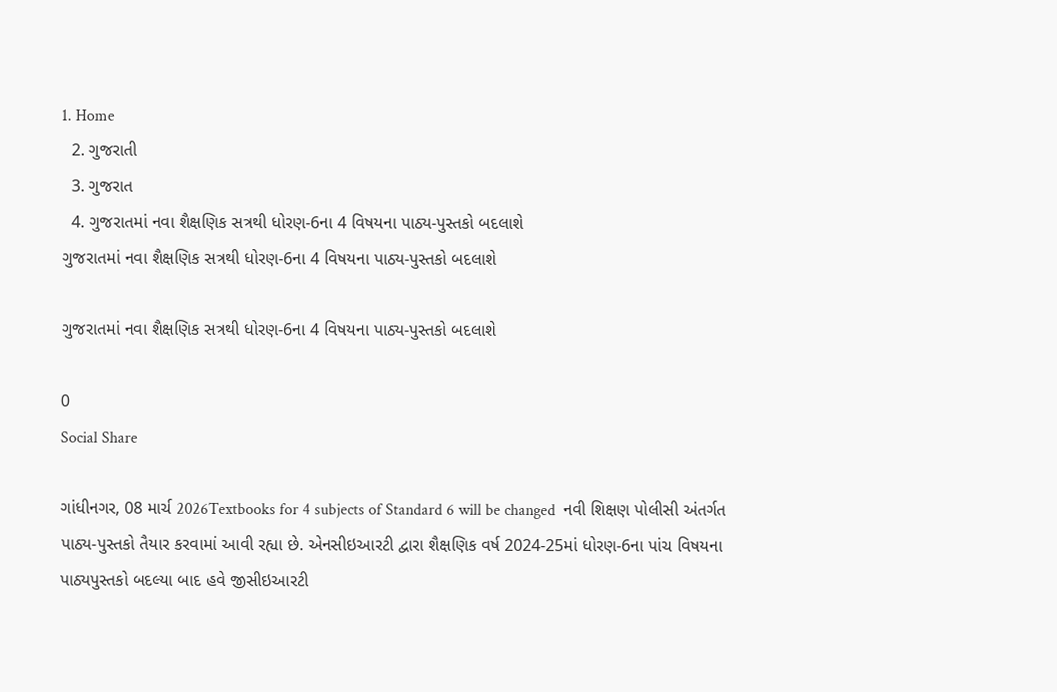1. Home
  2. ગુજરાતી
  3. ગુજરાત
  4. ગુજરાતમાં નવા શૈક્ષણિક સત્રથી ધોરણ-6ના 4 વિષયના પાઠ્ય-પુસ્તકો બદલાશે
ગુજરાતમાં નવા શૈક્ષણિક સત્રથી ધોરણ-6ના 4 વિષયના પાઠ્ય-પુસ્તકો બદલાશે

ગુજરાતમાં નવા શૈક્ષણિક સત્રથી ધોરણ-6ના 4 વિષયના પાઠ્ય-પુસ્તકો બદલાશે

0
Social Share

ગાંધીનગર, 08 માર્ચ 2026Textbooks for 4 subjects of Standard 6 will be changed  નવી શિક્ષણ પોલીસી અંતર્ગત પાઠ્ય-પુસ્તકો તૈયાર કરવામાં આવી રહ્યા છે. એનસીઇઆરટી દ્વારા શૈક્ષણિક વર્ષ 2024-25માં ધોરણ-6ના પાંચ વિષયના પાઠ્યપુસ્તકો બદલ્યા બાદ હવે જીસીઇઆરટી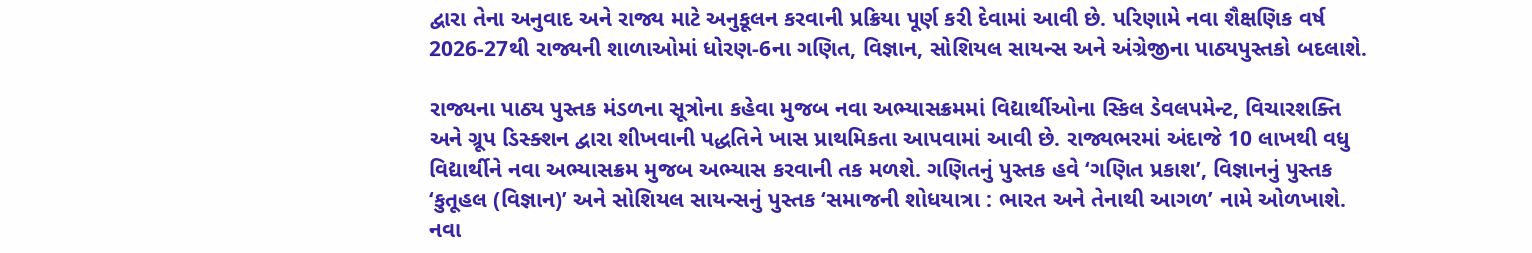દ્વારા તેના અનુવાદ અને રાજ્ય માટે અનુકૂલન કરવાની પ્રક્રિયા પૂર્ણ કરી દેવામાં આવી છે. પરિણામે નવા શૈક્ષણિક વર્ષ 2026-27થી રાજ્યની શાળાઓમાં ધોરણ-6ના ગણિત, વિજ્ઞાન, સોશિયલ સાયન્સ અને અંગ્રેજીના પાઠ્યપુસ્તકો બદલાશે.

રાજ્યના પાઠ્ય પુસ્તક મંડળના સૂત્રોના કહેવા મુજબ નવા અભ્યાસક્રમમાં વિદ્યાર્થીઓના સ્કિલ ડેવલપમેન્ટ, વિચારશક્તિ અને ગ્રૂપ ડિસ્ક્શન દ્વારા શીખવાની પદ્ધતિને ખાસ પ્રાથમિકતા આપવામાં આવી છે. રાજ્યભરમાં અંદાજે 10 લાખથી વધુ વિદ્યાર્થીને નવા અભ્યાસક્રમ મુજબ અભ્યાસ કરવાની તક મળશે. ગણિતનું પુસ્તક હવે ‘ગણિત પ્રકાશ’, વિજ્ઞાનનું પુસ્તક ‘કુતૂહલ (વિજ્ઞાન)’ અને સોશિયલ સાયન્સનું પુસ્તક ‘સમાજની શોધયાત્રા : ભારત અને તેનાથી આગળ’ નામે ઓળખાશે. નવા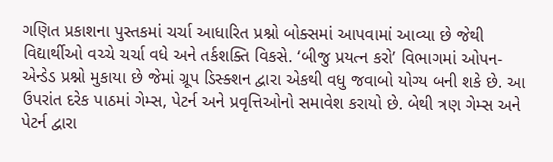ગણિત પ્રકાશના પુસ્તકમાં ચર્ચા આધારિત પ્રશ્નો બોક્સમાં આપવામાં આવ્યા છે જેથી વિદ્યાર્થીઓ વચ્ચે ચર્ચા વધે અને તર્કશક્તિ વિકસે. ‘બીજુ પ્રયત્ન કરો’ વિભાગમાં ઓપન-એન્ડેડ પ્રશ્નો મુકાયા છે જેમાં ગ્રૂપ ડિસ્ક્શન દ્વારા એકથી વધુ જવાબો યોગ્ય બની શકે છે. આ ઉપરાંત દરેક પાઠમાં ગેમ્સ, પેટર્ન અને પ્રવૃત્તિઓનો સમાવેશ કરાયો છે. બેથી ત્રણ ગેમ્સ અને પેટર્ન દ્વારા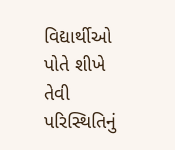વિદ્યાર્થીઓ પોતે શીખે તેવી પરિસ્થિતિનું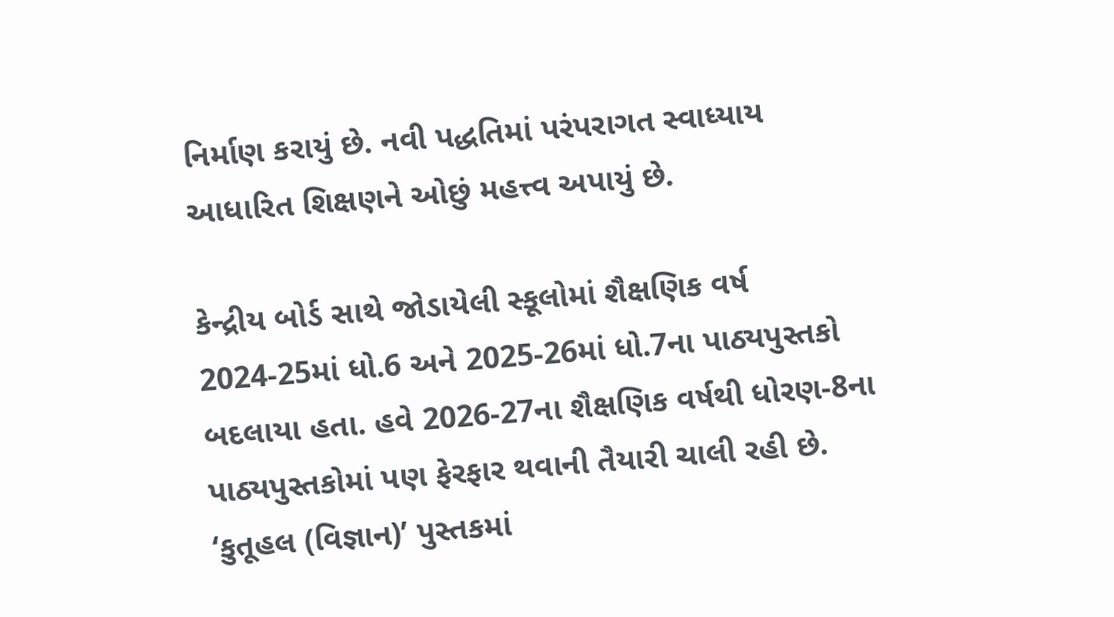નિર્માણ કરાયું છે. નવી પદ્ધતિમાં પરંપરાગત સ્વાધ્યાય આધારિત શિક્ષણને ઓછું મહત્ત્વ અપાયું છે.

કેન્દ્રીય બોર્ડ સાથે જોડાયેલી સ્કૂલોમાં શૈક્ષણિક વર્ષ 2024-25માં ધો.6 અને 2025-26માં ધો.7ના પાઠ્યપુસ્તકો બદલાયા હતા. હવે 2026-27ના શૈક્ષણિક વર્ષથી ધોરણ-8ના પાઠ્યપુસ્તકોમાં પણ ફેરફાર થવાની તૈયારી ચાલી રહી છે. ‘કુતૂહલ (વિજ્ઞાન)’ પુસ્તકમાં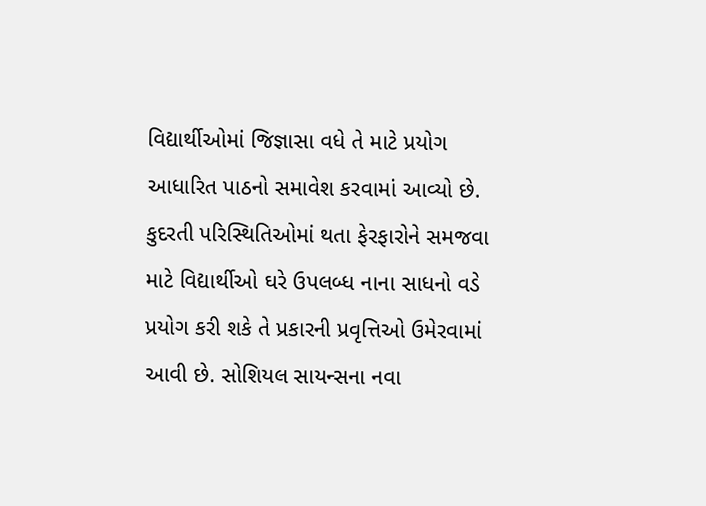વિદ્યાર્થીઓમાં જિજ્ઞાસા વધે તે માટે પ્રયોગ આધારિત પાઠનો સમાવેશ કરવામાં આવ્યો છે. કુદરતી પરિસ્થિતિઓમાં થતા ફેરફારોને સમજવા માટે વિદ્યાર્થીઓ ઘરે ઉપલબ્ધ નાના સાધનો વડે પ્રયોગ કરી શકે તે પ્રકારની પ્રવૃત્તિઓ ઉમેરવામાં આવી છે. સોશિયલ સાયન્સના નવા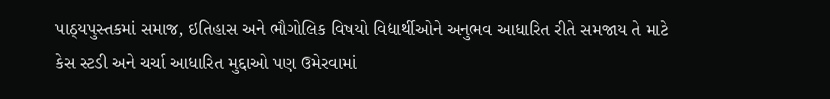પાઠ્યપુસ્તકમાં સમાજ, ઇતિહાસ અને ભૌગોલિક વિષયો વિદ્યાર્થીઓને અનુભવ આધારિત રીતે સમજાય તે માટે કેસ સ્ટડી અને ચર્ચા આધારિત મુદ્દાઓ પણ ઉમેરવામાં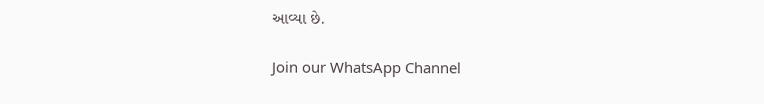આવ્યા છે.

Join our WhatsApp Channel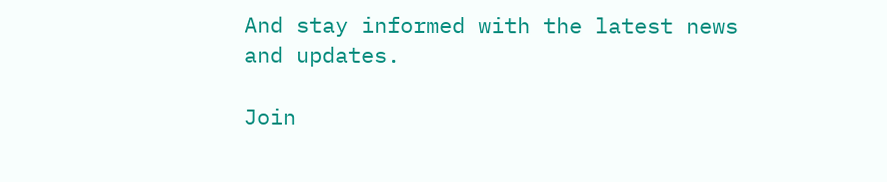And stay informed with the latest news and updates.

Join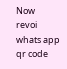Now
revoi whats app qr code